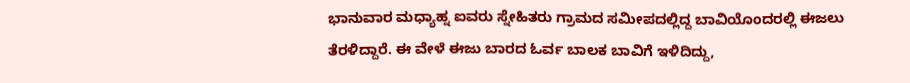ಭಾನುವಾರ ಮಧ್ಯಾಹ್ನ ಐವರು ಸ್ನೇಹಿತರು ಗ್ರಾಮದ ಸಮೀಪದಲ್ಲಿದ್ದ ಬಾವಿಯೊಂದರಲ್ಲಿ ಈಜಲು ತೆರಳಿದ್ದಾರೆ. ಈ ವೇಳೆ ಈಜು ಬಾರದ ಓರ್ವ ಬಾಲಕ ಬಾವಿಗೆ ಇಳಿದಿದ್ದು,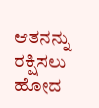ಆತನನ್ನು ರಕ್ಷಿಸಲು ಹೋದ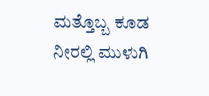ಮತ್ತೊಬ್ಬ ಕೂಡ ನೀರಲ್ಲಿ ಮುಳುಗಿ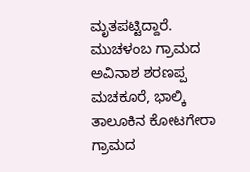ಮೃತಪಟ್ಟಿದ್ದಾರೆ. ಮುಚಳಂಬ ಗ್ರಾಮದ ಅವಿನಾಶ ಶರಣಪ್ಪ ಮಚಕೂರೆ, ಭಾಲ್ಕಿ ತಾಲೂಕಿನ ಕೋಟಗೇರಾ ಗ್ರಾಮದ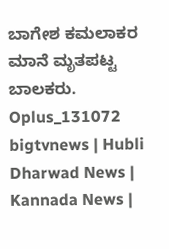ಬಾಗೇಶ ಕಮಲಾಕರ ಮಾನೆ ಮೃತಪಟ್ಟ ಬಾಲಕರು.
Oplus_131072
bigtvnews | Hubli Dharwad News | Kannada News |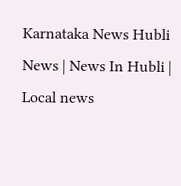Karnataka News Hubli News | News In Hubli | Local news